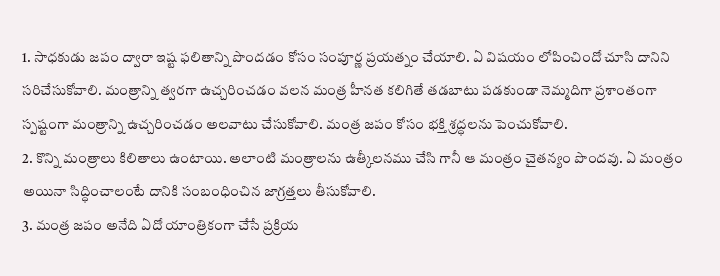1. సాధకుడు జపం ద్వారా ఇష్ట ఫలితాన్ని పొందడం కోసం సంపూర్ణ ప్రయత్నం చేయాలి. ఏ విషయం లోపించిందో చూసి దానిని సరిచేసుకోవాలి. మంత్రాన్ని త్వరగా ఉచ్చరించడం వలన మంత్ర హీనత కలిగితే తడబాటు పడకుండా నెమ్మదిగా ప్రశాంతంగా స్పష్టంగా మంత్రాన్ని ఉచ్చరించడం అలవాటు చేసుకోవాలి. మంత్ర జపం కోసం భక్తి శ్రద్ధలను పెంచుకోవాలి.
2. కొన్ని మంత్రాలు కిలితాలు ఉంటాయి. అలాంటి మంత్రాలను ఉత్కీలనము చేసి గానీ ఆ మంత్రం చైతన్యం పొందవు. ఏ మంత్రం అయినా సిద్ధించాలంటే దానికి సంబంధించిన జాగ్రత్తలు తీసుకోవాలి.
3. మంత్ర జపం అనేది ఏదో యాంత్రికంగా చేసే ప్రక్రియ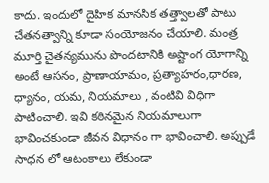కాదు. ఇందులో దైహిక మానసిక తత్త్వాలతో పాటు చేతనత్వాన్ని కూడా సంయోజనం చేయాలి. మంత్ర మూర్తి చైతన్యమును పొందటానికి అష్టాంగ యోగాన్ని అంటే ఆసనం, ప్రాణాయామం, ప్రత్యాహరం,ధారణ, ధ్యానం, యమ, నియమాలు , వంటివి విధిగా పాటించాలి. ఇవి కఠినమైన నియమాలుగా భావించకుండా జీవన విధానం గా భావించాలి. అప్పుడే సాధన లో ఆటంకాలు లేకుండా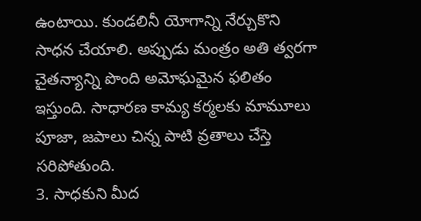ఉంటాయి. కుండలినీ యోగాన్ని నేర్చుకొని సాధన చేయాలి. అప్పుడు మంత్రం అతి త్వరగా చైతన్యాన్ని పొంది అమోఘమైన ఫలితం ఇస్తుంది. సాధారణ కామ్య కర్మలకు మామూలు పూజా, జపాలు చిన్న పాటి వ్రతాలు చేస్తె సరిపోతుంది.
3. సాధకుని మీద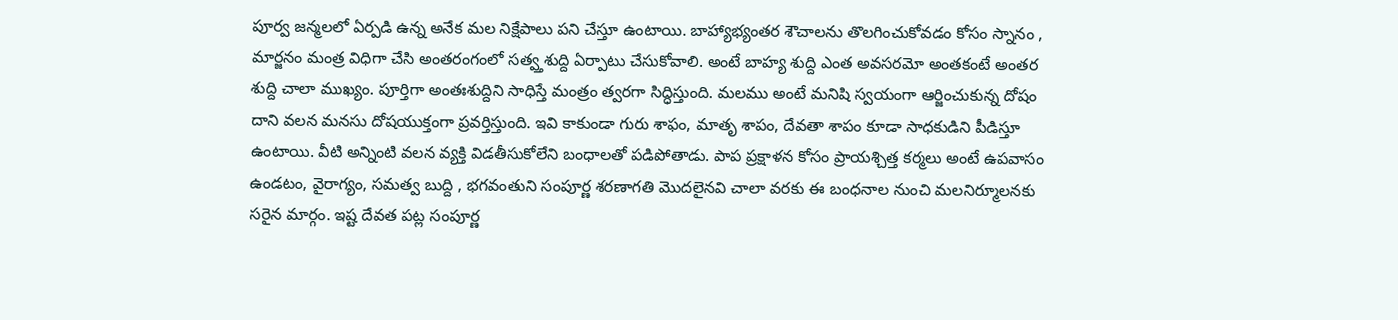పూర్వ జన్మలలో ఏర్పడి ఉన్న అనేక మల నిక్షేపాలు పని చేస్తూ ఉంటాయి. బాహ్యాభ్యంతర శౌచాలను తొలగించుకోవడం కోసం స్నానం , మార్జనం మంత్ర విధిగా చేసి అంతరంగంలో సత్వ్తశుద్ది ఏర్పాటు చేసుకోవాలి. అంటే బాహ్య శుద్ది ఎంత అవసరమో అంతకంటే అంతర శుద్ది చాలా ముఖ్యం. పూర్తిగా అంతఃశుద్దిని సాధిస్తే మంత్రం త్వరగా సిద్ధిస్తుంది. మలము అంటే మనిషి స్వయంగా ఆర్జించుకున్న దోషం దాని వలన మనసు దోషయుక్తంగా ప్రవర్తిస్తుంది. ఇవి కాకుండా గురు శాఫం, మాతృ శాపం, దేవతా శాపం కూడా సాధకుడిని పీడిస్తూ ఉంటాయి. వీటి అన్నింటి వలన వ్యక్తి విడతీసుకోలేని బంధాలతో పడిపోతాడు. పాప ప్రక్షాళన కోసం ప్రాయశ్చిత్త కర్మలు అంటే ఉపవాసం ఉండటం, వైరాగ్యం, సమత్వ బుద్ది , భగవంతుని సంపూర్ణ శరణాగతి మొదలైనవి చాలా వరకు ఈ బంధనాల నుంచి మలనిర్మూలనకు సరైన మార్గం. ఇష్ట దేవత పట్ల సంపూర్ణ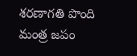శరణాగతి పొంది మంత్ర జపం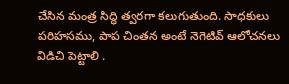చేసిన మంత్ర సిద్ధి త్వరగా కలుగుతుంది. సాధకులు పరిహసము, పాప చింతన అంటే నెగెటివ్ ఆలోచనలు విడిచి పెట్టాలి .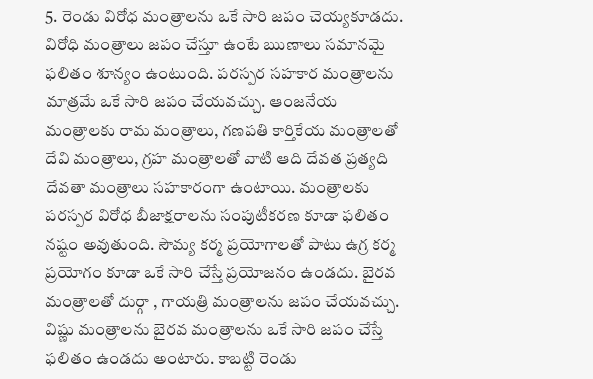5. రెండు విరోధ మంత్రాలను ఒకే సారి జపం చెయ్యకూడదు. విరోధి మంత్రాలు జపం చేస్తూ ఉంటే ఋణాలు సమానమై ఫలితం శూన్యం ఉంటుంది. పరస్పర సహకార మంత్రాలను మాత్రమే ఒకే సారి జపం చేయవచ్చు. ఆంజనేయ మంత్రాలకు రామ మంత్రాలు, గణపతి కార్తికేయ మంత్రాలతో దేవి మంత్రాలు, గ్రహ మంత్రాలతో వాటి ఆది దేవత ప్రత్యది దేవతా మంత్రాలు సహకారంగా ఉంటాయి. మంత్రాలకు పరస్పర విరోధ బీజాక్షరాలను సంపుటీకరణ కూడా ఫలితం నష్టం అవుతుంది. సౌమ్య కర్మ ప్రయోగాలతో పాటు ఉగ్ర కర్మ ప్రయోగం కూడా ఒకే సారి చేస్తే ప్రయోజనం ఉండదు. బైరవ మంత్రాలతో దుర్గా , గాయత్రి మంత్రాలను జపం చేయవచ్చు. విష్ణు మంత్రాలను బైరవ మంత్రాలను ఒకే సారి జపం చేస్తే ఫలితం ఉండదు అంటారు. కాబట్టి రెండు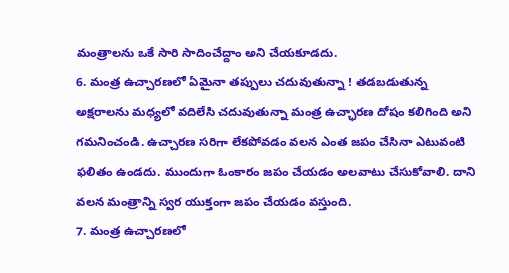మంత్రాలను ఒకే సారి సాదించేద్దాం అని చేయకూడదు.
6. మంత్ర ఉచ్చారణలో ఏమైనా తప్పులు చదువుతున్నా ! తడబడుతున్న అక్షరాలను మధ్యలో వదిలేసి చదువుతున్నా మంత్ర ఉచ్ఛారణ దోషం కలిగింది అని గమనించండి. ఉచ్చారణ సరిగా లేకపోవడం వలన ఎంత జపం చేసినా ఎటువంటి ఫలితం ఉండదు. ముందుగా ఓంకారం జపం చేయడం అలవాటు చేసుకోవాలి. దాని వలన మంత్రాన్ని స్వర యుక్తంగా జపం చేయడం వస్తుంది.
7. మంత్ర ఉచ్చారణలో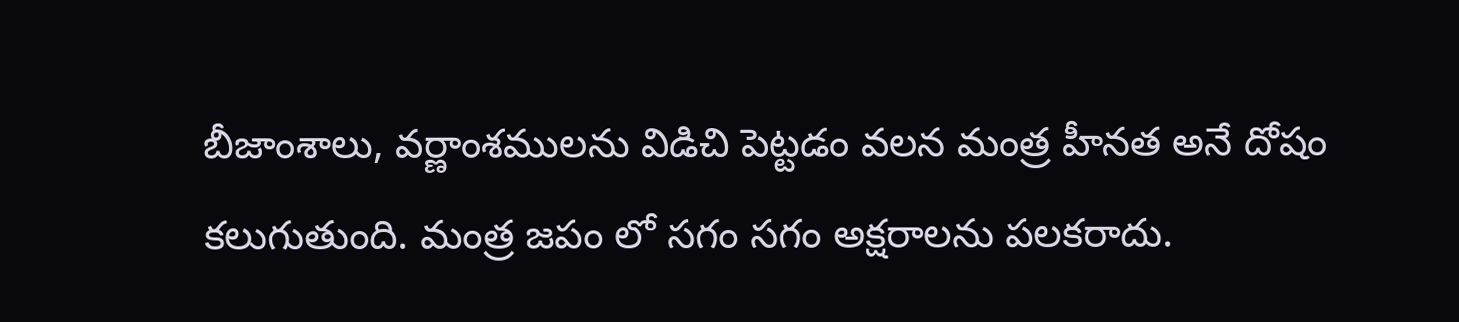బీజాంశాలు, వర్ణాంశములను విడిచి పెట్టడం వలన మంత్ర హీనత అనే దోషం కలుగుతుంది. మంత్ర జపం లో సగం సగం అక్షరాలను పలకరాదు.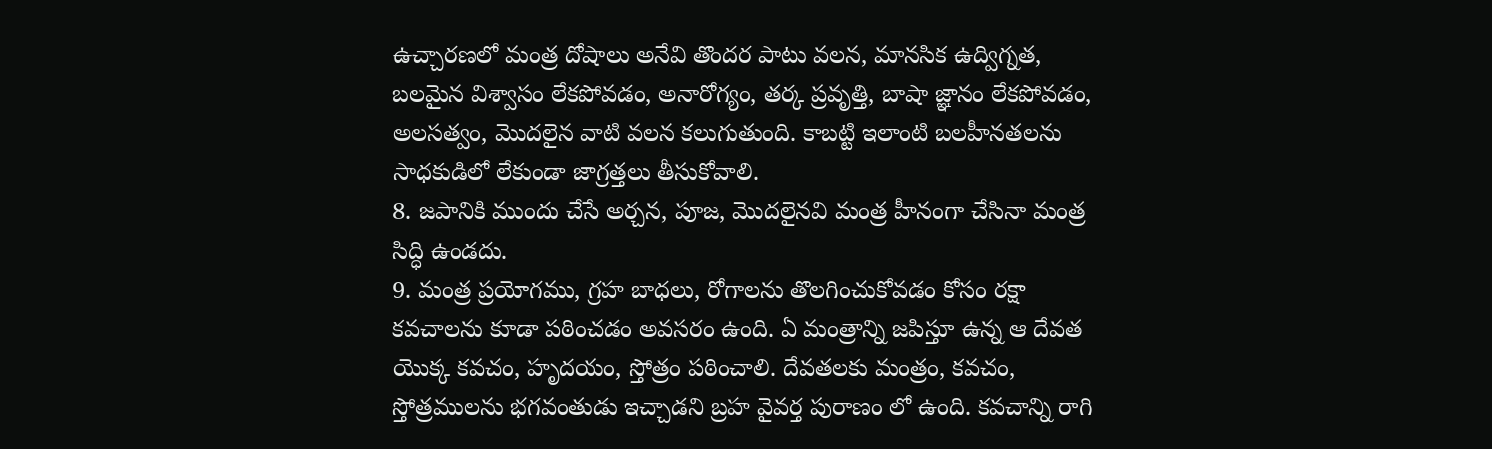ఉచ్చారణలో మంత్ర దోషాలు అనేవి తొందర పాటు వలన, మానసిక ఉద్విగ్నత, బలమైన విశ్వాసం లేకపోవడం, అనారోగ్యం, తర్క ప్రవృత్తి, బాషా జ్ఞానం లేకపోవడం, అలసత్వం, మొదలైన వాటి వలన కలుగుతుంది. కాబట్టి ఇలాంటి బలహీనతలను సాధకుడిలో లేకుండా జాగ్రత్తలు తీసుకోవాలి.
8. జపానికి ముందు చేసే అర్చన, పూజ, మొదలైనవి మంత్ర హీనంగా చేసినా మంత్ర సిద్ధి ఉండదు.
9. మంత్ర ప్రయోగము, గ్రహ బాధలు, రోగాలను తొలగించుకోవడం కోసం రక్షా కవచాలను కూడా పఠించడం అవసరం ఉంది. ఏ మంత్రాన్ని జపిస్తూ ఉన్న ఆ దేవత యొక్క కవచం, హృదయం, స్తోత్రం పఠించాలి. దేవతలకు మంత్రం, కవచం, స్తోత్రములను భగవంతుడు ఇచ్చాడని బ్రహ వైవర్త పురాణం లో ఉంది. కవచాన్ని రాగి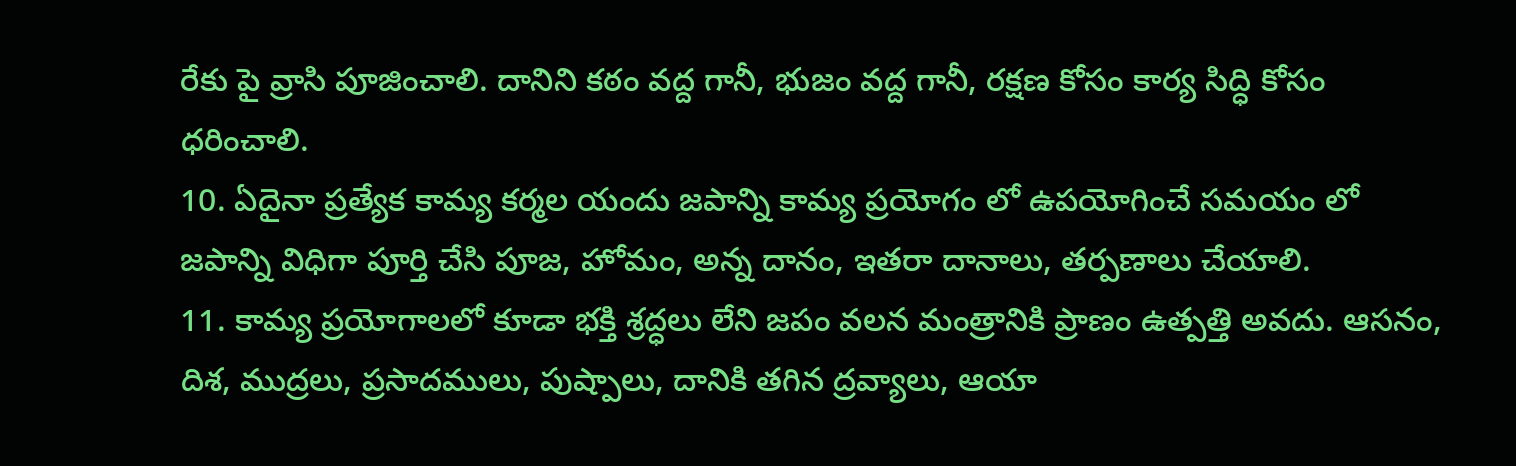రేకు పై వ్రాసి పూజించాలి. దానిని కఠం వద్ద గానీ, భుజం వద్ద గానీ, రక్షణ కోసం కార్య సిద్ధి కోసం ధరించాలి.
10. ఏదైనా ప్రత్యేక కామ్య కర్మల యందు జపాన్ని కామ్య ప్రయోగం లో ఉపయోగించే సమయం లో జపాన్ని విధిగా పూర్తి చేసి పూజ, హోమం, అన్న దానం, ఇతరా దానాలు, తర్పణాలు చేయాలి.
11. కామ్య ప్రయోగాలలో కూడా భక్తి శ్రద్ధలు లేని జపం వలన మంత్రానికి ప్రాణం ఉత్పత్తి అవదు. ఆసనం, దిశ, ముద్రలు, ప్రసాదములు, పుష్పాలు, దానికి తగిన ద్రవ్యాలు, ఆయా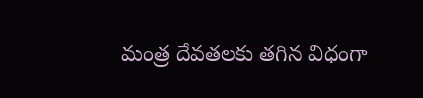మంత్ర దేవతలకు తగిన విధంగా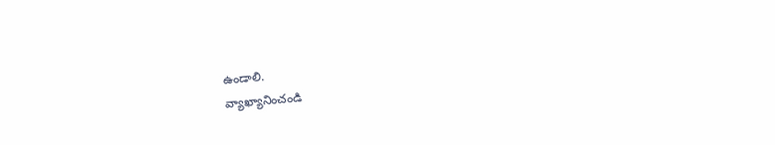ఉండాలి.
వ్యాఖ్యానించండి